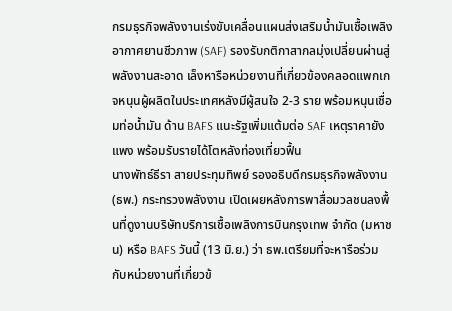กรมธุรกิจพลังงานเร่งขับเคลื่อนแผนส่งเสริมน้ำมันเชื้อเพลิงอากาศยานชีวภาพ (SAF) รองรับกติกาสากลมุ่งเปลี่ยนผ่านสู่พลังงานสะอาด เล็งหารือหน่วยงานที่เกี่ยวข้องคลอดแพกเกจหนุนผู้ผลิตในประเทศหลังมีผู้สนใจ 2-3 ราย พร้อมหนุนเชื่อมท่อน้ำมัน ด้าน BAFS แนะรัฐเพิ่มแต้มต่อ SAF เหตุราคายังแพง พร้อมรับรายได้โตหลังท่องเที่ยวฟื้น
นางพัทธ์ธีรา สายประทุมทิพย์ รองอธิบดีกรมธุรกิจพลังงาน (ธพ.) กระทรวงพลังงาน เปิดเผยหลังการพาสื่อมวลชนลงพื้นที่ดูงานบริษัทบริการเชื้อเพลิงการบินกรุงเทพ จำกัด (มหาชน) หรือ BAFS วันนี้ (13 มิ.ย.) ว่า ธพ.เตรียมที่จะหารือร่วมกับหน่วยงานที่เกี่ยวข้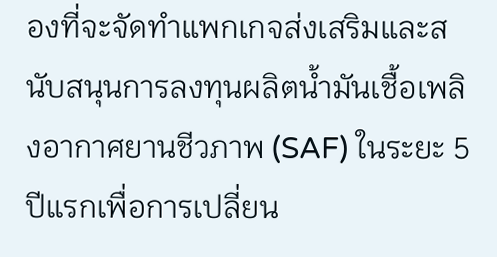องที่จะจัดทำแพกเกจส่งเสริมและสนับสนุนการลงทุนผลิตน้ำมันเชื้อเพลิงอากาศยานชีวภาพ (SAF) ในระยะ 5 ปีแรกเพื่อการเปลี่ยน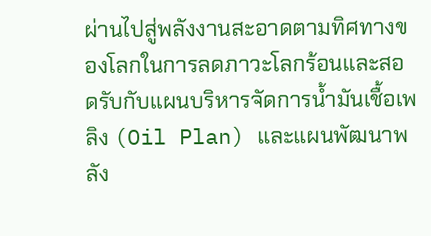ผ่านไปสู่พลังงานสะอาดตามทิศทางของโลกในการลดภาวะโลกร้อนและสอดรับกับแผนบริหารจัดการน้ำมันเชื้อเพลิง (Oil Plan) และแผนพัฒนาพลัง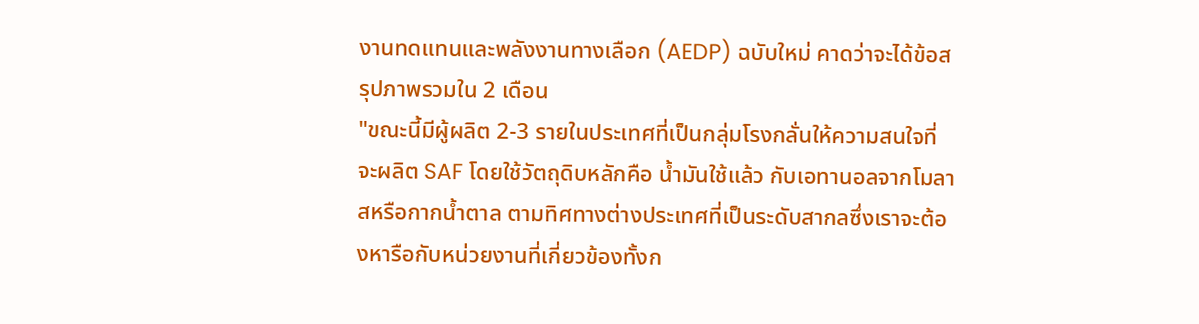งานทดแทนและพลังงานทางเลือก (AEDP) ฉบับใหม่ คาดว่าจะได้ข้อสรุปภาพรวมใน 2 เดือน
"ขณะนี้มีผู้ผลิต 2-3 รายในประเทศที่เป็นกลุ่มโรงกลั่นให้ความสนใจที่จะผลิต SAF โดยใช้วัตถุดิบหลักคือ น้ำมันใช้แล้ว กับเอทานอลจากโมลาสหรือกากน้ำตาล ตามทิศทางต่างประเทศที่เป็นระดับสากลซึ่งเราจะต้องหารือกับหน่วยงานที่เกี่ยวข้องทั้งก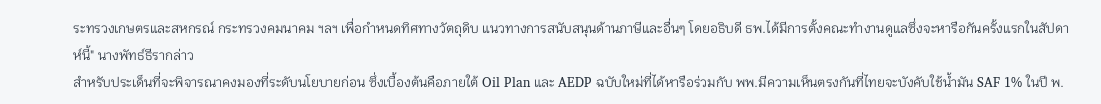ระทรวงเกษตรและสหกรณ์ กระทรวงคมนาคม ฯลฯ เพื่อกำหนดทิศทางวัตถุดิบ แนวทางการสนับสนุนด้านภาษีและอื่นๆ โดยอธิบดี ธพ.ได้มีการตั้งคณะทำงานดูแลซึ่งจะหารือกันครั้งแรกในสัปดาห์นี้" นางพัทธ์ธีรากล่าว
สำหรับประเด็นที่จะพิจารณาคงมองที่ระดับนโยบายก่อน ซึ่งเบื้องต้นคือภายใต้ Oil Plan และ AEDP ฉบับใหม่ที่ได้หารือร่วมกับ พพ.มีความเห็นตรงกันที่ไทยจะบังคับใช้น้ำมัน SAF 1% ในปี พ.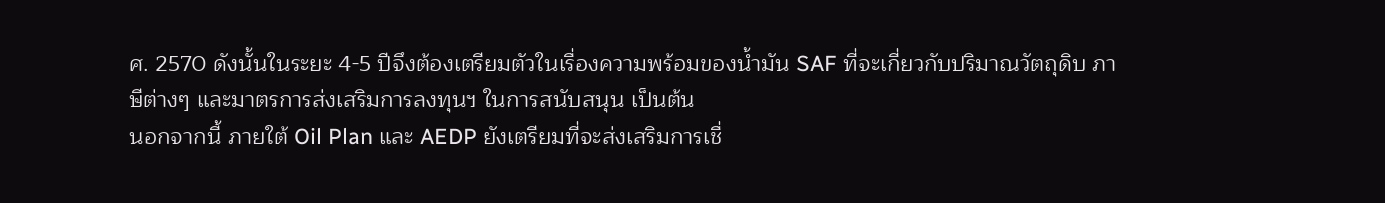ศ. 2570 ดังนั้นในระยะ 4-5 ปีจึงต้องเตรียมตัวในเรื่องความพร้อมของน้ำมัน SAF ที่จะเกี่ยวกับปริมาณวัตถุดิบ ภาษีต่างๆ และมาตรการส่งเสริมการลงทุนฯ ในการสนับสนุน เป็นต้น
นอกจากนี้ ภายใต้ Oil Plan และ AEDP ยังเตรียมที่จะส่งเสริมการเชื่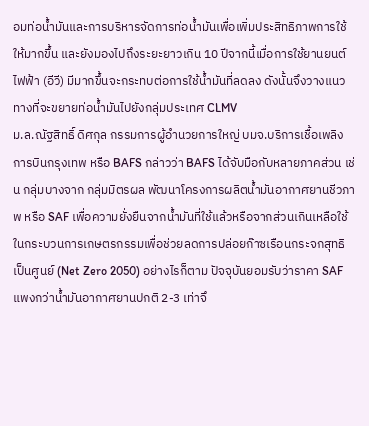อมท่อน้ำมันและการบริหารจัดการท่อน้ำมันเพื่อเพิ่มประสิทธิภาพการใช้ให้มากขึ้น และยังมองไปถึงระยะยาวเกิน 10 ปีจากนี้เมื่อการใช้ยานยนต์ไฟฟ้า (อีวี) มีมากขึ้นจะกระทบต่อการใช้น้ำมันที่ลดลง ดังนั้นจึงวางแนวทางที่จะขยายท่อน้ำมันไปยังกลุ่มประเทศ CLMV
ม.ล.ณัฐสิทธิ์ ดิศกุล กรรมการผู้อำนวยการใหญ่ บมจ.บริการเชื้อเพลิงการบินกรุงเทพ หรือ BAFS กล่าวว่า BAFS ได้จับมือกับหลายภาคส่วน เช่น กลุ่มบางจาก กลุ่มมิตรผล พัฒนาโครงการผลิตน้ำมันอากาศยานชีวภาพ หรือ SAF เพื่อความยั่งยืนจากน้ำมันที่ใช้แล้วหรือจากส่วนเกินเหลือใช้ในกระบวนการเกษตรกรรมเพื่อช่วยลดการปล่อยก๊าซเรือนกระจกสุทธิเป็นศูนย์ (Net Zero 2050) อย่างไรก็ตาม ปัจจุบันยอมรับว่าราคา SAF แพงกว่าน้ำมันอากาศยานปกติ 2-3 เท่าจึ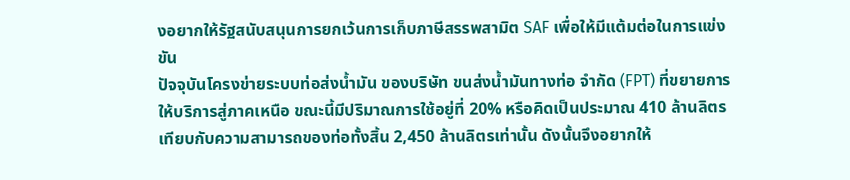งอยากให้รัฐสนับสนุนการยกเว้นการเก็บภาษีสรรพสามิต SAF เพื่อให้มีแต้มต่อในการแข่งขัน
ปัจจุบันโครงข่ายระบบท่อส่งน้ำมัน ของบริษัท ขนส่งน้ำมันทางท่อ จำกัด (FPT) ที่ขยายการให้บริการสู่ภาคเหนือ ขณะนี้มีปริมาณการใช้อยู่ที่ 20% หรือคิดเป็นประมาณ 410 ล้านลิตร เทียบกับความสามารถของท่อทั้งสิ้น 2,450 ล้านลิตรเท่านั้น ดังนั้นจึงอยากให้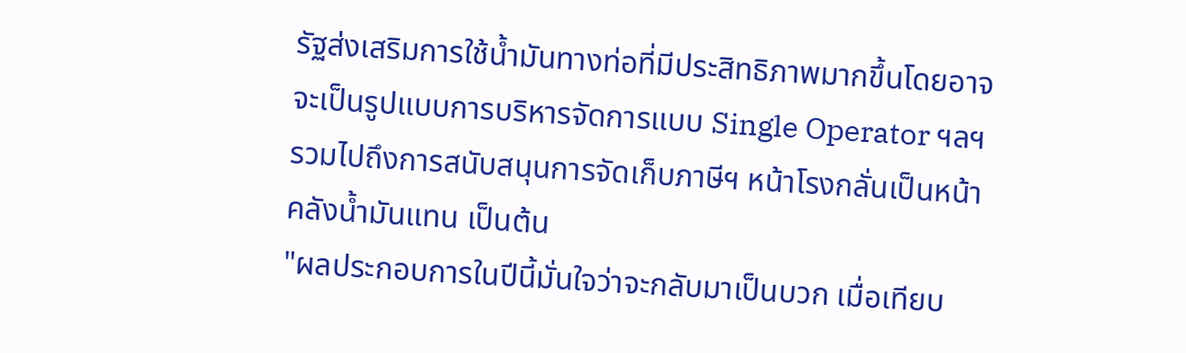รัฐส่งเสริมการใช้น้ำมันทางท่อที่มีประสิทธิภาพมากขึ้นโดยอาจจะเป็นรูปแบบการบริหารจัดการแบบ Single Operator ฯลฯ รวมไปถึงการสนับสนุนการจัดเก็บภาษีฯ หน้าโรงกลั่นเป็นหน้าคลังน้ำมันแทน เป็นต้น
"ผลประกอบการในปีนี้มั่นใจว่าจะกลับมาเป็นบวก เมื่อเทียบ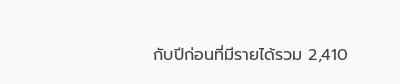กับปีก่อนที่มีรายได้รวม 2,410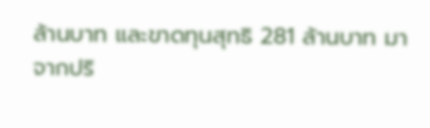ล้านบาท และขาดทุนสุทธิ 281 ล้านบาท มาจากปริ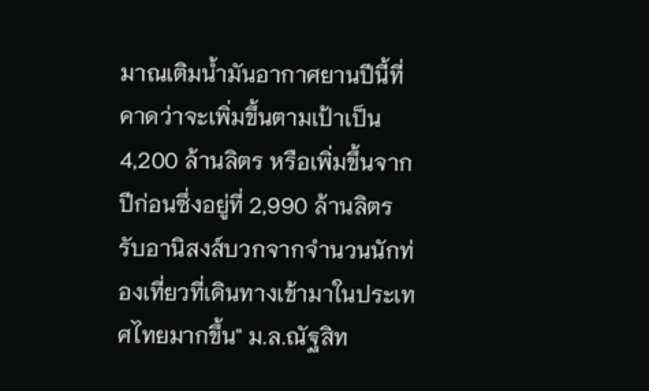มาณเติมน้ำมันอากาศยานปีนี้ที่คาดว่าจะเพิ่มขึ้นตามเป้าเป็น 4,200 ล้านลิตร หรือเพิ่มขึ้นจากปีก่อนซึ่งอยู่ที่ 2,990 ล้านลิตร รับอานิสงส์บวกจากจำนวนนักท่องเที่ยวที่เดินทางเข้ามาในประเทศไทยมากขึ้น" ม.ล.ณัฐสิท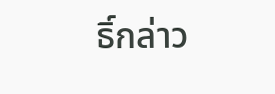ธิ์กล่าว